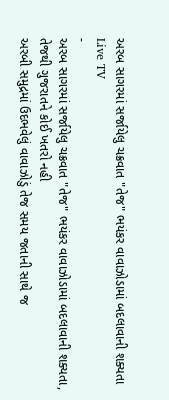અરબ સાગરમાં સર્જાયેલુ ચક્રવાત "તેજ" ભયંકર વાવાઝોડામાં બદલાવાની શક્યતા
Live TV
-
અરબ સાગરમાં સર્જાયેલુ ચક્રવાત "તેજ" ભયંકર વાવાઝોડામાં બદલાવાની શક્યતા, તેજથી ગુજરાતને કોઈ ખતરો નહી
અરબી સમુદ્રમાં ઉદભવેલું વાવાઝોડું તેજ સમય જતાની સાથે જ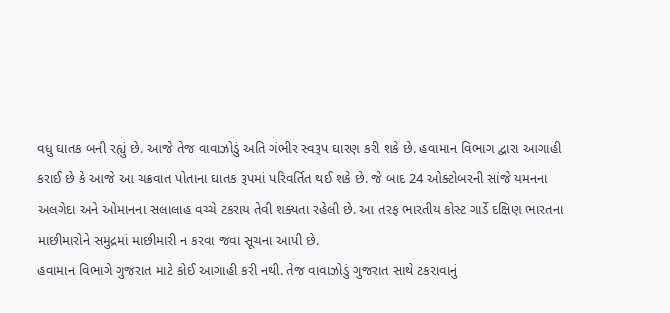વધુ ઘાતક બની રહ્યું છે. આજે તેજ વાવાઝોડું અતિ ગંભીર સ્વરૂપ ઘારણ કરી શકે છે. હવામાન વિભાગ દ્વારા આગાહી કરાઈ છે કે આજે આ ચક્રવાત પોતાના ઘાતક રૂપમાં પરિવર્તિત થઈ શકે છે. જે બાદ 24 ઓક્ટોબરની સાંજે યમનના અલગેદા અને ઓમાનના સલાલાહ વચ્ચે ટકરાય તેવી શક્યતા રહેલી છે. આ તરફ ભારતીય કોસ્ટ ગાર્ડે દક્ષિણ ભારતના માછીમારોને સમુદ્રમાં માછીમારી ન કરવા જવા સૂચના આપી છે.
હવામાન વિભાગે ગુજરાત માટે કોઈ આગાહી કરી નથી. તેજ વાવાઝોડું ગુજરાત સાથે ટકરાવાનું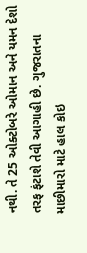નથી. તે 25 ઓક્ટોબરે ઓમાન અને યમન દેશો તરફ ફંટાશે તેવી આગાહી છે. ગુજરાતના માછીમારો માટે હાલ કોઇ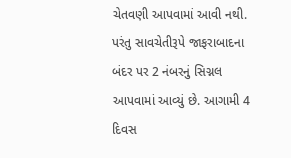ચેતવણી આપવામાં આવી નથી. પરંતુ સાવચેતીરૂપે જાફરાબાદના બંદર પર 2 નંબરનું સિગ્નલ આપવામાં આવ્યું છે. આગામી 4 દિવસ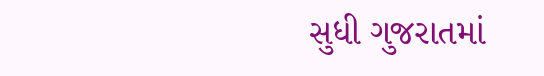સુધી ગુજરાતમાં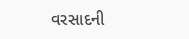વરસાદની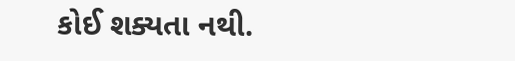કોઈ શક્યતા નથી.